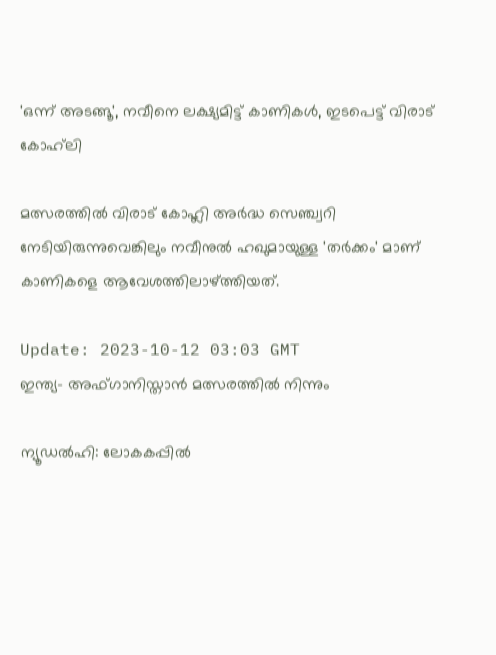'ഒന്ന് അടങ്ങൂ', നവീനെ ലക്ഷ്യമിട്ട് കാണികൾ, ഇടപെട്ട് വിരാട് കോഹ്‌ലി

മത്സരത്തിൽ വിരാട് കോഹ്ലി അർദ്ധ സെഞ്ച്വറി നേടിയിരുന്നുവെങ്കിലും നവീനുൽ ഹഖുമായുള്ള 'തർക്കം' മാണ് കാണികളെ ആവേശത്തിലാഴ്ത്തിയത്.

Update: 2023-10-12 03:03 GMT
ഇന്ത്യ- അഫ്ഗാനിസ്താന്‍ മത്സരത്തില്‍ നിന്നും

ന്യൂഡൽഹി: ലോകകപ്പിൽ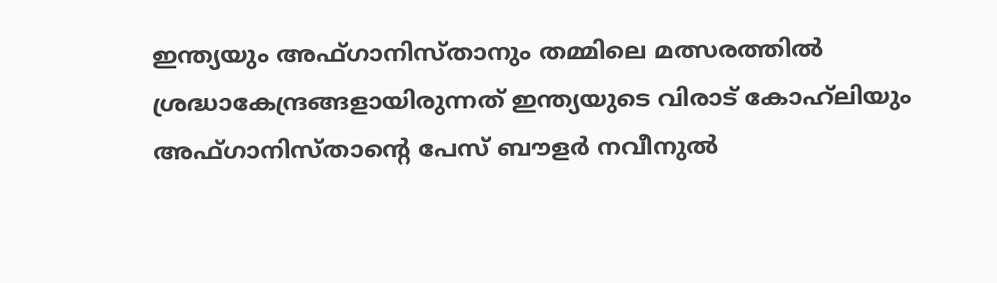ഇന്ത്യയും അഫ്ഗാനിസ്താനും തമ്മിലെ മത്സരത്തിൽ ശ്രദ്ധാകേന്ദ്രങ്ങളായിരുന്നത് ഇന്ത്യയുടെ വിരാട് കോഹ്‌ലിയും അഫ്ഗാനിസ്താന്റെ പേസ് ബൗളർ നവീനുൽ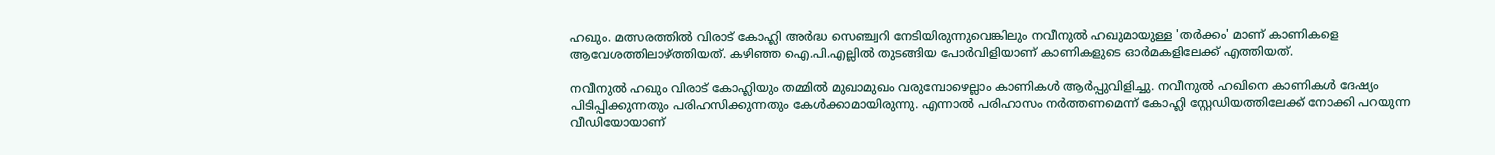ഹഖും. മത്സരത്തിൽ വിരാട് കോഹ്ലി അർദ്ധ സെഞ്ച്വറി നേടിയിരുന്നുവെങ്കിലും നവീനുൽ ഹഖുമായുള്ള 'തർക്കം' മാണ് കാണികളെ ആവേശത്തിലാഴ്ത്തിയത്. കഴിഞ്ഞ ഐ.പി.എല്ലിൽ തുടങ്ങിയ പോർവിളിയാണ് കാണികളുടെ ഓർമകളിലേക്ക് എത്തിയത്.

നവീനുൽ ഹഖും വിരാട് കോഹ്ലിയും തമ്മിൽ മുഖാമുഖം വരുമ്പോഴെല്ലാം കാണികൾ ആർപ്പുവിളിച്ചു. നവീനുൽ ഹഖിനെ കാണികൾ ദേഷ്യം പിടിപ്പിക്കുന്നതും പരിഹസിക്കുന്നതും കേൾക്കാമായിരുന്നു. എന്നാൽ പരിഹാസം നർത്തണമെന്ന് കോഹ്ലി സ്റ്റേഡിയത്തിലേക്ക് നോക്കി പറയുന്ന വീഡിയോയാണ്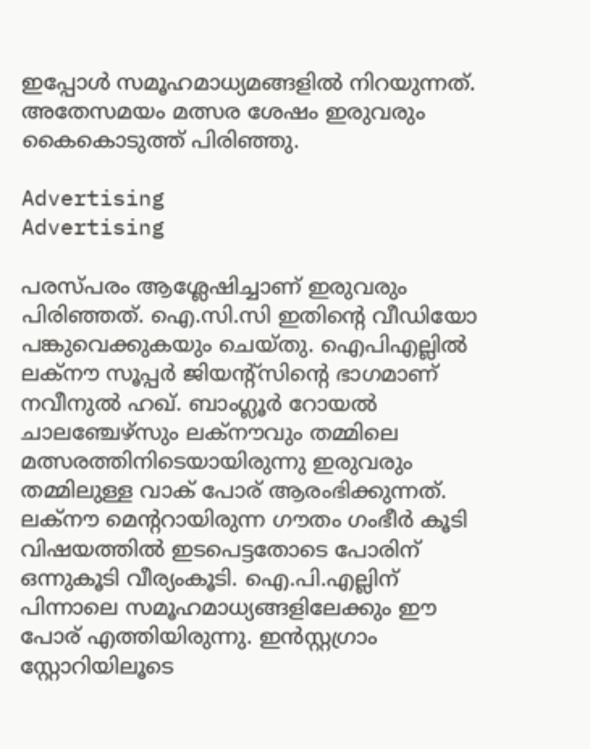ഇപ്പോൾ സമൂഹമാധ്യമങ്ങളിൽ നിറയുന്നത്. അതേസമയം മത്സര ശേഷം ഇരുവരും കൈകൊടുത്ത് പിരിഞ്ഞു.

Advertising
Advertising

പരസ്പരം ആശ്ലേഷിച്ചാണ് ഇരുവരും പിരിഞ്ഞത്. ഐ.സി.സി ഇതിന്റെ വീഡിയോ പങ്കുവെക്കുകയും ചെയ്തു. ഐപിഎല്ലിൽ ലക്‌നൗ സൂപ്പർ ജിയന്റ്‌സിന്റെ ഭാഗമാണ് നവീനുൽ ഹഖ്. ബാംഗ്ലൂർ റോയൽ ചാലഞ്ചേഴ്‌സും ലക്‌നൗവും തമ്മിലെ മത്സരത്തിനിടെയായിരുന്നു ഇരുവരും തമ്മിലുള്ള വാക് പോര് ആരംഭിക്കുന്നത്. ലക്‌നൗ മെന്ററായിരുന്ന ഗൗതം ഗംഭീർ കൂടി വിഷയത്തിൽ ഇടപെട്ടതോടെ പോരിന് ഒന്നുകൂടി വീര്യംകൂടി. ഐ.പി.എല്ലിന് പിന്നാലെ സമൂഹമാധ്യങ്ങളിലേക്കും ഈ പോര് എത്തിയിരുന്നു. ഇൻസ്റ്റഗ്രാം സ്റ്റോറിയിലൂടെ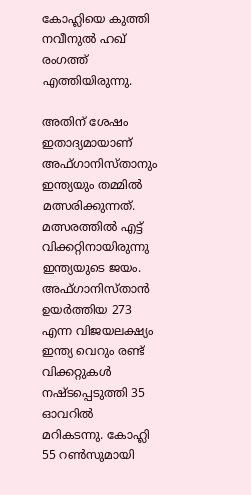കോഹ്ലിയെ കുത്തി നവീനുൽ ഹഖ് രംഗത്ത് എത്തിയിരുന്നു.

അതിന് ശേഷം ഇതാദ്യമായാണ് അഫ്ഗാനിസ്താനും ഇന്ത്യയും തമ്മിൽ മത്സരിക്കുന്നത്. മത്സരത്തിൽ എട്ട് വിക്കറ്റിനായിരുന്നു ഇന്ത്യയുടെ ജയം. അഫ്ഗാനിസ്താൻ ഉയർത്തിയ 273 എന്ന വിജയലക്ഷ്യം ഇന്ത്യ വെറും രണ്ട് വിക്കറ്റുകൾ നഷ്ടപ്പെടുത്തി 35 ഓവറിൽ മറികടന്നു. കോഹ്ലി 55 റൺസുമായി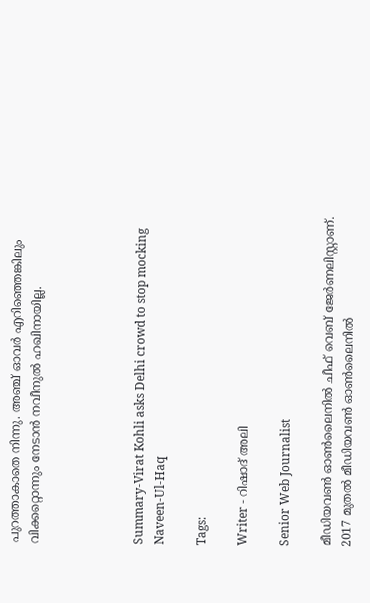പുറത്താകാതെ നിന്നു. അഞ്ച് ഓവർ എറിഞ്ഞെങ്കിലും വിക്കറ്റൊന്നും നേടാൻ നവീനുൽ ഹഖിനായില്ല.




Summary-Virat Kohli asks Delhi crowd to stop mocking Naveen-Ul-Haq

Tags:

Writer - റിഷാദ് അലി

Senior Web Journalist

മീഡിയവൺ ഓൺലൈനിൽ ചീഫ് വെബ് ജേർണലിസ്റ്റാണ്. 2017 മുതൽ മീഡിയവൺ ഓൺലൈനിൽ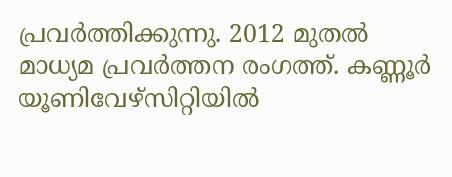പ്രവർത്തിക്കുന്നു. 2012 മുതൽ മാധ്യമ പ്രവർത്തന രംഗത്ത്. കണ്ണൂര്‍ യൂണിവേഴ്‌സിറ്റിയിൽ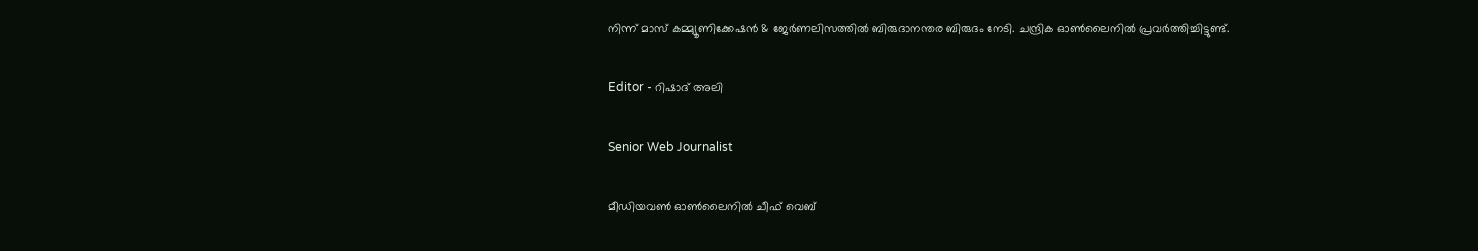നിന്ന് മാസ് കമ്മ്യൂണിക്കേഷന്‍ & ജേര്‍ണലിസത്തില്‍ ബിരുദാനന്തര ബിരുദം നേടി. ചന്ദ്രിക ഓണ്‍ലൈനില്‍ പ്രവര്‍ത്തിച്ചിട്ടുണ്ട്.

Editor - റിഷാദ് അലി

Senior Web Journalist

മീഡിയവൺ ഓൺലൈനിൽ ചീഫ് വെബ്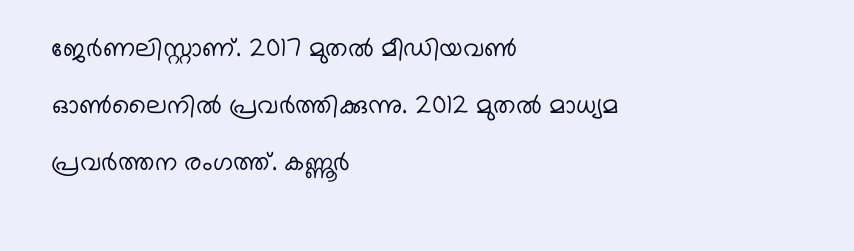ജേർണലിസ്റ്റാണ്. 2017 മുതൽ മീഡിയവൺ ഓൺലൈനിൽ പ്രവർത്തിക്കുന്നു. 2012 മുതൽ മാധ്യമ പ്രവർത്തന രംഗത്ത്. കണ്ണൂര്‍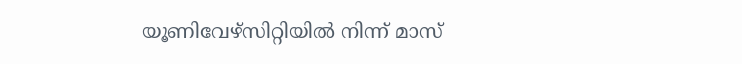യൂണിവേഴ്‌സിറ്റിയിൽ നിന്ന് മാസ്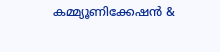കമ്മ്യൂണിക്കേഷന്‍ &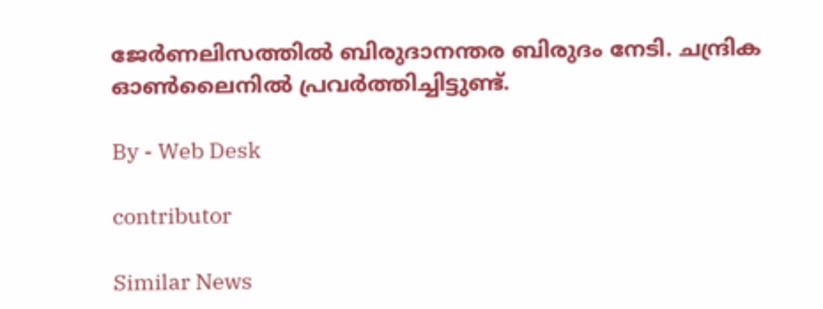ജേര്‍ണലിസത്തില്‍ ബിരുദാനന്തര ബിരുദം നേടി. ചന്ദ്രിക ഓണ്‍ലൈനില്‍ പ്രവര്‍ത്തിച്ചിട്ടുണ്ട്.

By - Web Desk

contributor

Similar News